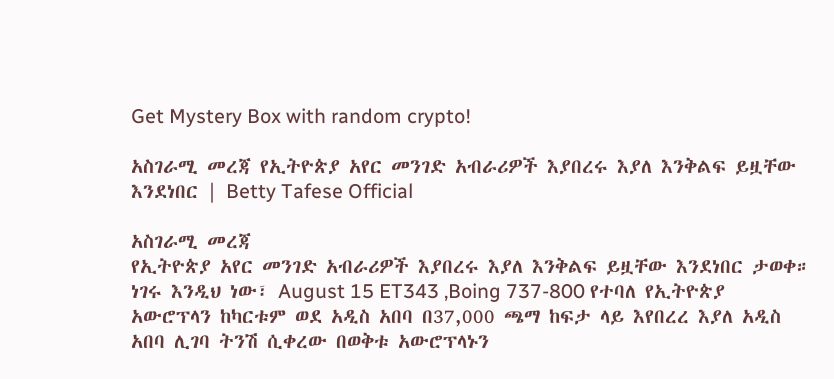Get Mystery Box with random crypto!

አስገራሚ መረጃ የኢትዮጵያ አየር መንገድ አብራሪዎች እያበረሩ እያለ እንቅልፍ ይዟቸው እንደነበር | Betty Tafese Official

አስገራሚ መረጃ
የኢትዮጵያ አየር መንገድ አብራሪዎች እያበረሩ እያለ እንቅልፍ ይዟቸው እንደነበር ታወቀ።
ነገሩ እንዲህ ነው፣ August 15 ET343 ,Boing 737-800 የተባለ የኢትዮጵያ አውሮፕላን ከካርቱም ወደ አዲስ አበባ በ37,000 ጫማ ከፍታ ላይ እየበረረ እያለ አዲስ አበባ ሊገባ ትንሽ ሲቀረው በወቅቱ አውሮፕላኑን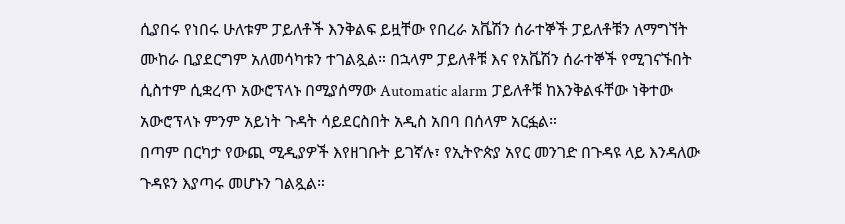ሲያበሩ የነበሩ ሁለቱም ፓይለቶች እንቅልፍ ይዟቸው የበረራ አቬሽን ሰራተኞች ፓይለቶቹን ለማግኘት ሙከራ ቢያደርግም አለመሳካቱን ተገልጿል። በኋላም ፓይለቶቹ እና የአቬሽን ሰራተኞች የሚገናኙበት ሲስተም ሲቋረጥ አውሮፕላኑ በሚያሰማው Automatic alarm ፓይለቶቹ ከእንቅልፋቸው ነቅተው አውሮፕላኑ ምንም አይነት ጉዳት ሳይደርስበት አዲስ አበባ በሰላም አርፏል።
በጣም በርካታ የውጪ ሚዲያዎች እየዘገቡት ይገኛሉ፣ የኢትዮጵያ አየር መንገድ በጉዳዩ ላይ እንዳለው ጉዳዩን እያጣሩ መሆኑን ገልጿል።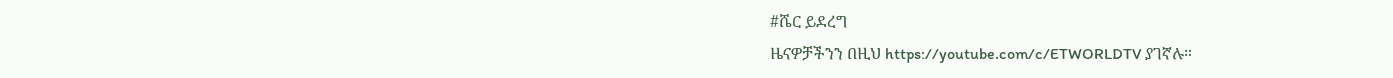#ሼር ይደረግ
ዜናዎቻችንን በዚህ https://youtube.com/c/ETWORLDTV ያገኛሉ።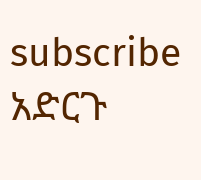subscribe አድርጉ